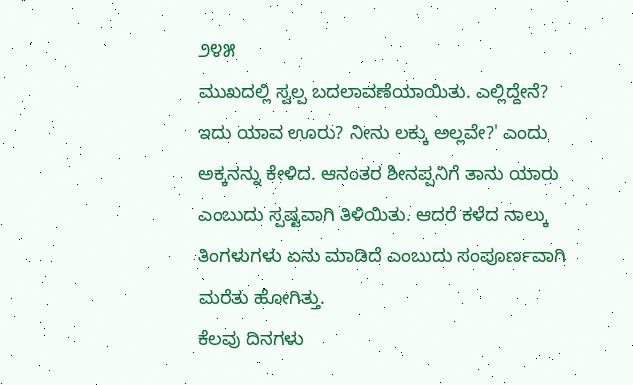೨೪೫
ಮುಖದಲ್ಲಿ ಸ್ವಲ್ಪ ಬದಲಾವಣೆಯಾಯಿತು. ಎಲ್ಲಿದ್ದೇನೆ? ಇದು ಯಾವ ಊರು? ನೀನು ಲಕ್ಕು ಅಲ್ಲವೇ?' ಎಂದು ಅಕ್ಕನನ್ನು ಕೇಳಿದ. ಆನಂತರ ಶೀನಪ್ಪನಿಗೆ ತಾನು ಯಾರು ಎಂಬುದು ಸ್ಪಷ್ಟವಾಗಿ ತಿಳಿಯಿತು. ಆದರೆ ಕಳೆದ ನಾಲ್ಕು ತಿಂಗಳುಗಳು ಏನು ಮಾಡಿದೆ ಎಂಬುದು ಸಂಪೂರ್ಣವಾಗಿ ಮರೆತು ಹೋಗಿತ್ತು.
ಕೆಲವು ದಿನಗಳು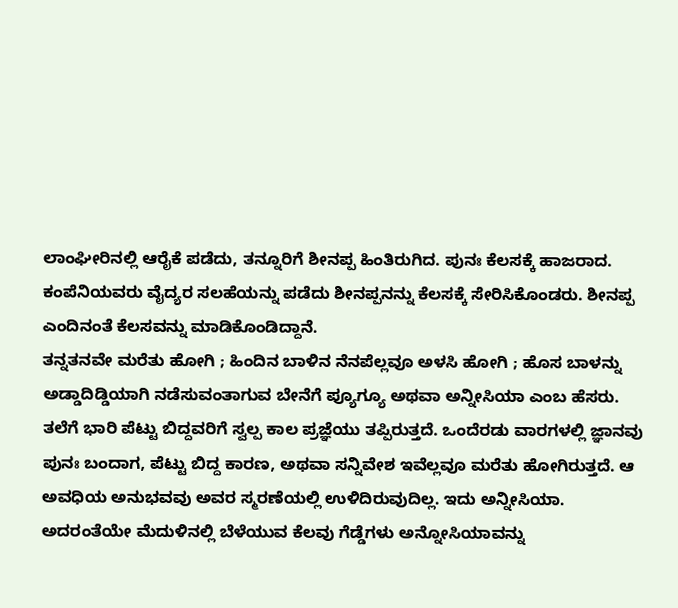ಲಾಂಘೀರಿನಲ್ಲಿ ಆರೈಕೆ ಪಡೆದು, ತನ್ನೂರಿಗೆ ಶೀನಪ್ಪ ಹಿಂತಿರುಗಿದ. ಪುನಃ ಕೆಲಸಕ್ಕೆ ಹಾಜರಾದ. ಕಂಪೆನಿಯವರು ವೈದ್ಯರ ಸಲಹೆಯನ್ನು ಪಡೆದು ಶೀನಪ್ಪನನ್ನು ಕೆಲಸಕ್ಕೆ ಸೇರಿಸಿಕೊಂಡರು. ಶೀನಪ್ಪ ಎಂದಿನಂತೆ ಕೆಲಸವನ್ನು ಮಾಡಿಕೊಂಡಿದ್ದಾನೆ.
ತನ್ನತನವೇ ಮರೆತು ಹೋಗಿ ; ಹಿಂದಿನ ಬಾಳಿನ ನೆನಪೆಲ್ಲವೂ ಅಳಸಿ ಹೋಗಿ ; ಹೊಸ ಬಾಳನ್ನು ಅಡ್ಡಾದಿಡ್ಡಿಯಾಗಿ ನಡೆಸುವಂತಾಗುವ ಬೇನೆಗೆ ಪ್ಯೂಗ್ಯೂ ಅಥವಾ ಅನ್ನೀಸಿಯಾ ಎಂಬ ಹೆಸರು.
ತಲೆಗೆ ಭಾರಿ ಪೆಟ್ಟು ಬಿದ್ದವರಿಗೆ ಸ್ವಲ್ಪ ಕಾಲ ಪ್ರಜ್ಞೆಯು ತಪ್ಪಿರುತ್ತದೆ. ಒಂದೆರಡು ವಾರಗಳಲ್ಲಿ ಜ್ಞಾನವು ಪುನಃ ಬಂದಾಗ, ಪೆಟ್ಟು ಬಿದ್ದ ಕಾರಣ, ಅಥವಾ ಸನ್ನಿವೇಶ ಇವೆಲ್ಲವೂ ಮರೆತು ಹೋಗಿರುತ್ತದೆ. ಆ ಅವಧಿಯ ಅನುಭವವು ಅವರ ಸ್ಮರಣೆಯಲ್ಲಿ ಉಳಿದಿರುವುದಿಲ್ಲ. ಇದು ಅನ್ನೀಸಿಯಾ.
ಅದರಂತೆಯೇ ಮೆದುಳಿನಲ್ಲಿ ಬೆಳೆಯುವ ಕೆಲವು ಗೆಡ್ಡೆಗಳು ಅನ್ನೋಸಿಯಾವನ್ನು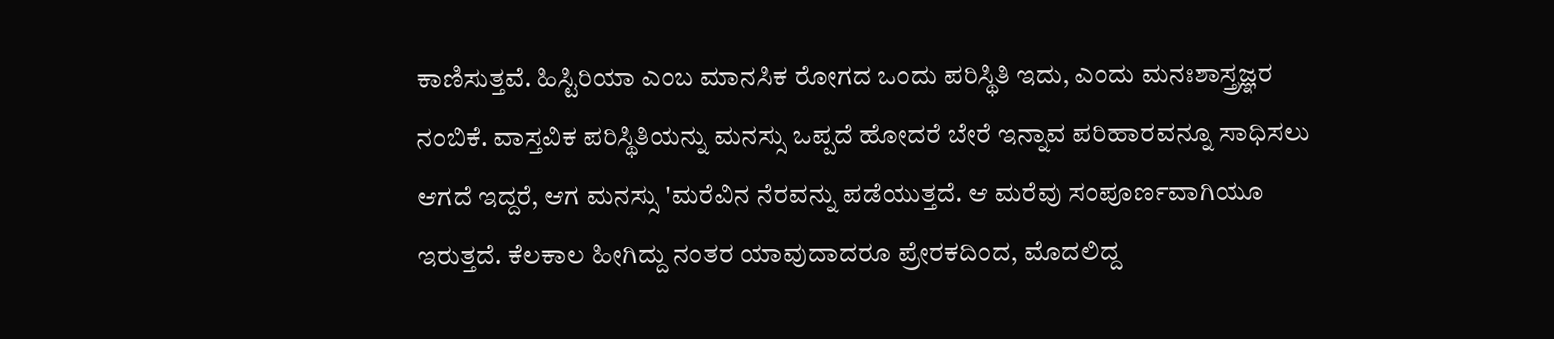ಕಾಣಿಸುತ್ತವೆ. ಹಿಸ್ಟಿರಿಯಾ ಎಂಬ ಮಾನಸಿಕ ರೋಗದ ಒಂದು ಪರಿಸ್ಥಿತಿ ಇದು, ಎಂದು ಮನಃಶಾಸ್ತ್ರಜ್ಞರ ನಂಬಿಕೆ. ವಾಸ್ತವಿಕ ಪರಿಸ್ಥಿತಿಯನ್ನು ಮನಸ್ಸು ಒಪ್ಪದೆ ಹೋದರೆ ಬೇರೆ ಇನ್ನಾವ ಪರಿಹಾರವನ್ನೂ ಸಾಧಿಸಲು ಆಗದೆ ಇದ್ದರೆ, ಆಗ ಮನಸ್ಸು 'ಮರೆವಿನ ನೆರವನ್ನು ಪಡೆಯುತ್ತದೆ. ಆ ಮರೆವು ಸಂಪೂರ್ಣವಾಗಿಯೂ ಇರುತ್ತದೆ. ಕೆಲಕಾಲ ಹೀಗಿದ್ದು ನಂತರ ಯಾವುದಾದರೂ ಪ್ರೇರಕದಿಂದ, ಮೊದಲಿದ್ದ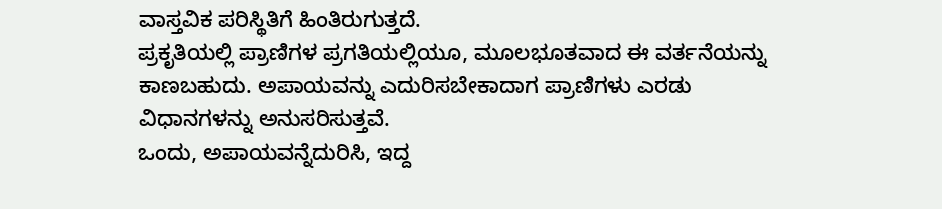ವಾಸ್ತವಿಕ ಪರಿಸ್ಥಿತಿಗೆ ಹಿಂತಿರುಗುತ್ತದೆ.
ಪ್ರಕೃತಿಯಲ್ಲಿ ಪ್ರಾಣಿಗಳ ಪ್ರಗತಿಯಲ್ಲಿಯೂ, ಮೂಲಭೂತವಾದ ಈ ವರ್ತನೆಯನ್ನು ಕಾಣಬಹುದು. ಅಪಾಯವನ್ನು ಎದುರಿಸಬೇಕಾದಾಗ ಪ್ರಾಣಿಗಳು ಎರಡು ವಿಧಾನಗಳನ್ನು ಅನುಸರಿಸುತ್ತವೆ.
ಒಂದು, ಅಪಾಯವನ್ನೆದುರಿಸಿ, ಇದ್ದ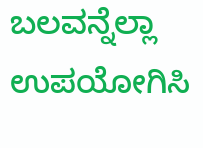ಬಲವನ್ನೆಲ್ಲಾ ಉಪಯೋಗಿಸಿ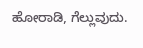ಹೋರಾಡಿ, ಗೆಲ್ಲುವುದು.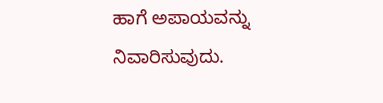ಹಾಗೆ ಅಪಾಯವನ್ನು ನಿವಾರಿಸುವುದು.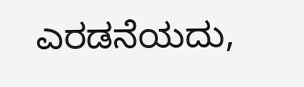ಎರಡನೆಯದು,